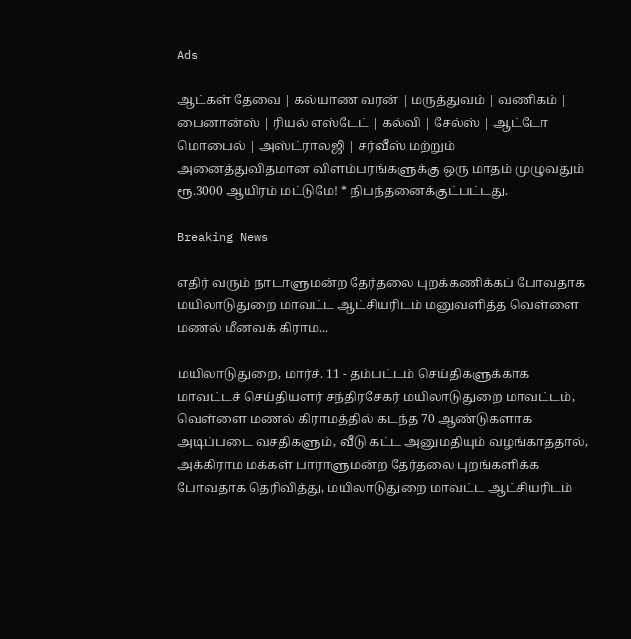Ads

ஆட்கள் தேவை | கல்யாண வரன் | மருத்துவம் | வணிகம் | பைனான்ஸ் | ரியல் எஸ்டேட் | கல்வி | சேல்ஸ் | ஆட்டோ மொபைல் | அஸ்ட்ராலஜி | சர்வீஸ் மற்றும் அனைத்துவிதமான விளம்பரங்களுக்கு ஒரு மாதம் முழுவதும் ரூ.3000 ஆயிரம் மட்டுமே! * நிபந்தனைக்குட்பட்டது.

Breaking News

எதிர் வரும் நாடாளுமன்ற தேர்தலை புறக்கணிக்கப் போவதாக மயிலாடுதுறை மாவட்ட ஆட்சியரிடம் மனுவளித்த வெள்ளை மணல் மீனவக் கிராம...

மயிலாடுதுறை, மார்ச். 11 - தம்பட்டம் செய்திகளுக்காக மாவட்டச் செய்தியளர் சந்திரசேகர் மயிலாடுதுறை மாவட்டம், வெள்ளை மணல் கிராமத்தில் கடந்த 70 ஆண்டுகளாக அடிப்படை வசதிகளும், வீடு கட்ட அனுமதியும் வழங்காததால், அக்கிராம மக்கள் பாராளுமன்ற தேர்தலை புறங்களிக்க போவதாக தெரிவித்து, மயிலாடுதுறை மாவட்ட ஆட்சியரிடம்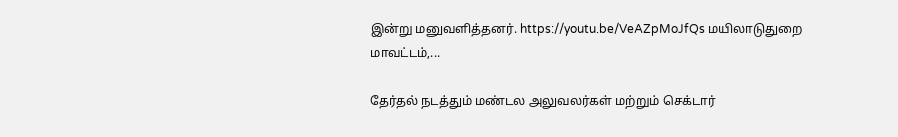இன்று மனுவளித்தனர். https://youtu.be/VeAZpMoJfQs மயிலாடுதுறை மாவட்டம்,...

தேர்தல் நடத்தும் மண்டல அலுவலர்கள் மற்றும் செக்டார்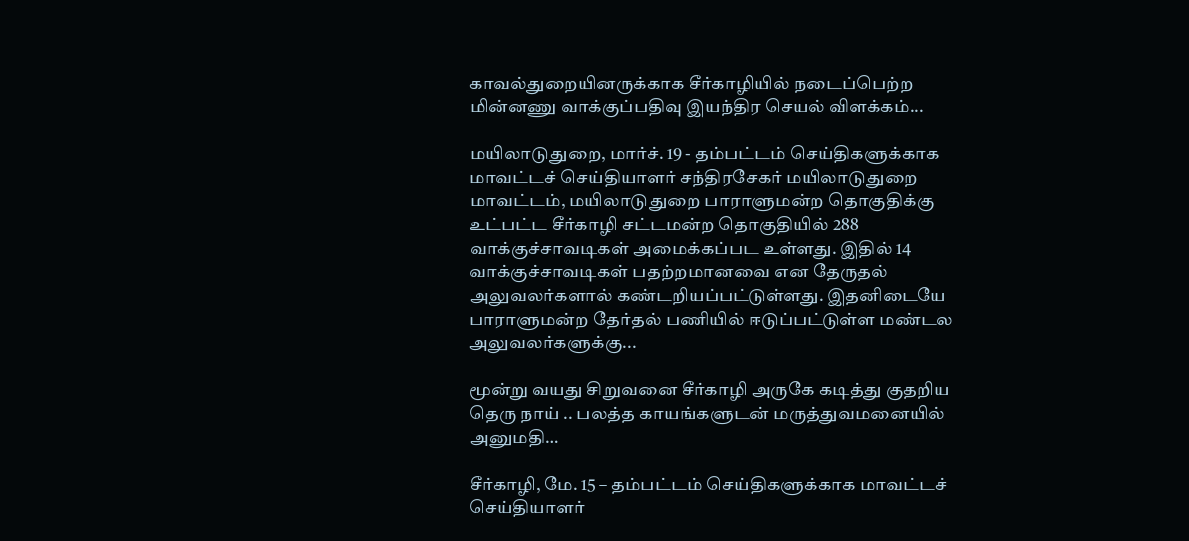காவல்துறையினருக்காக சீர்காழியில் நடைப்பெற்ற மின்னணு வாக்குப்பதிவு இயந்திர செயல் விளக்கம்...

மயிலாடுதுறை, மார்ச். 19 - தம்பட்டம் செய்திகளுக்காக மாவட்டச் செய்தியாளர் சந்திரசேகர் மயிலாடுதுறை மாவட்டம், மயிலாடுதுறை பாராளுமன்ற தொகுதிக்கு உட்பட்ட சீர்காழி சட்டமன்ற தொகுதியில் 288 வாக்குச்சாவடிகள் அமைக்கப்பட உள்ளது. இதில் 14 வாக்குச்சாவடிகள் பதற்றமானவை என தேருதல் அலுவலர்களால் கண்டறியப்பட்டுள்ளது. இதனிடையே பாராளுமன்ற தேர்தல் பணியில் ஈடுப்பட்டுள்ள மண்டல அலுவலர்களுக்கு...

மூன்று வயது சிறுவனை சீர்காழி அருகே கடித்து குதறிய தெரு நாய் .. பலத்த காயங்களுடன் மருத்துவமனையில் அனுமதி…

சீர்காழி, மே. 15 – தம்பட்டம் செய்திகளுக்காக மாவட்டச் செய்தியாளர்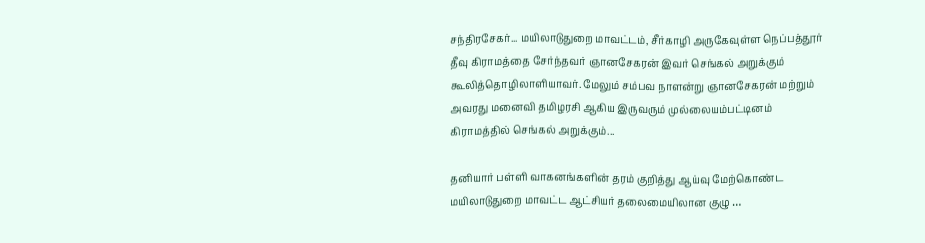சந்திரசேகர்... மயிலாடுதுறை மாவட்டம், சீர்காழி அருகேவுள்ள நெப்பத்தூர் தீவு கிராமத்தை சேர்ந்தவர் ஞானசேகரன் இவர் செங்கல் அறுக்கும் கூலித்தொழிலாளியாவர். மேலும் சம்பவ நாளன்று ஞானசேகரன் மற்றும் அவரது மனைவி தமிழரசி ஆகிய இருவரும் முல்லையம்பட்டினம் கிராமத்தில் செங்கல் அறுக்கும்...

தனியார் பள்ளி வாகனங்களின் தரம் குறித்து ஆய்வு மேற்கொண்ட மயிலாடுதுறை மாவட்ட ஆட்சியர் தலைமையிலான குழு …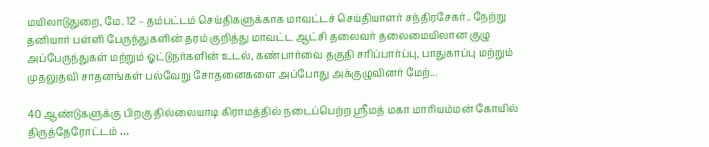மயிலாடுதுறை, மே. 12 – தம்பட்டம் செய்திகளுக்காக மாவட்டச் செய்தியாளர் சந்திரசேகர்.. நேற்று தனியார் பள்ளி பேருந்துகளின் தரம் குறித்து மாவட்ட ஆட்சி தலைவர் தலைமையிலான குழு அப்பேருந்துகள் மற்றும் ஓட்டுநர்களின் உடல், கண்பார்வை தகுதி சரிப்பார்ப்பு, பாதுகாப்பு மற்றும் முதலுதவி சாதனங்கள் பல்வேறு சோதனைகளை அப்போது அக்குழுவினர் மேற்...

40 ஆண்டுகளுக்கு பிறகு தில்லையாடி கிராமத்தில் நடைப்பெற்ற ஸ்ரீமத் மகா மாரியம்மன் கோயில் திருத்தேரோட்டம் …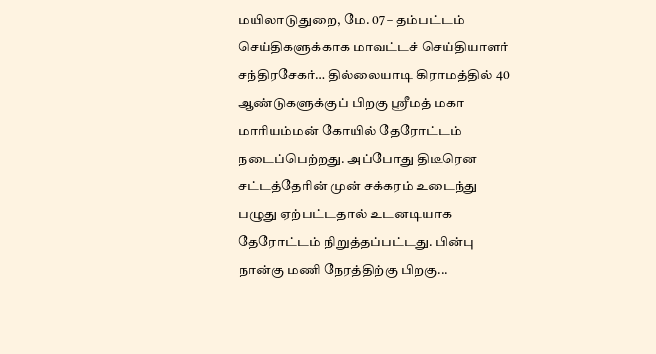மயிலாடுதுறை, மே. 07 – தம்பட்டம் செய்திகளுக்காக மாவட்டச் செய்தியாளர் சந்திரசேகர்… தில்லையாடி கிராமத்தில் 40 ஆண்டுகளுக்குப் பிறகு ஸ்ரீமத் மகா மாரியம்மன் கோயில் தேரோட்டம் நடைப்பெற்றது. அப்போது திடீரென சட்டத்தேரின் முன் சக்கரம் உடைந்து பழுது ஏற்பட்டதால் உடனடியாக தேரோட்டம் நிறுத்தப்பட்டது. பின்பு நான்கு மணி நேரத்திற்கு பிறகு...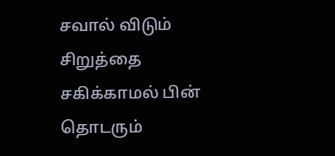சவால் விடும் சிறுத்தை சகிக்காமல் பின் தொடரும்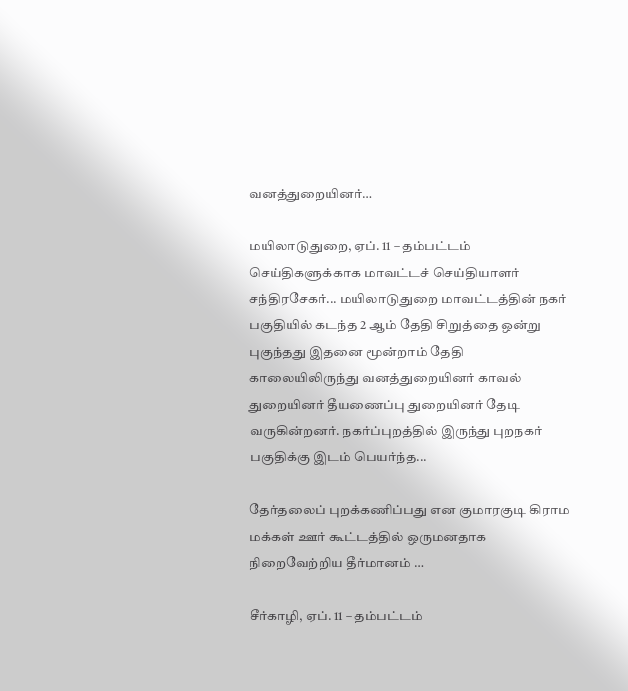வனத்துறையினர்…

மயிலாடுதுறை, ஏப். 11 – தம்பட்டம் செய்திகளுக்காக மாவட்டச் செய்தியாளர் சந்திரசேகர்... மயிலாடுதுறை மாவட்டத்தின் நகர் பகுதியில் கடந்த 2 ஆம் தேதி சிறுத்தை ஒன்று புகுந்தது இதனை மூன்றாம் தேதி காலையிலிருந்து வனத்துறையினர் காவல் துறையினர் தீயணைப்பு துறையினர் தேடி வருகின்றனர். நகர்ப்புறத்தில் இருந்து புறநகர் பகுதிக்கு இடம் பெயர்ந்த...

தேர்தலைப் புறக்கணிப்பது என குமாரகுடி கிராம மக்கள் ஊர் கூட்டத்தில் ஒருமனதாக நிறைவேற்றிய தீர்மானம் …

சீர்காழி, ஏப். 11 – தம்பட்டம்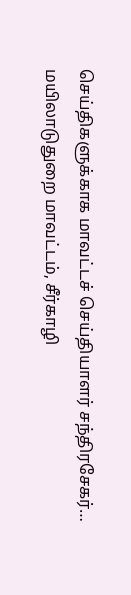செய்திகளுக்காக மாவட்டச் செய்தியாளர் சந்திரசேகர்… மயிலாடுதுறை மாவட்டம், சீர்காழி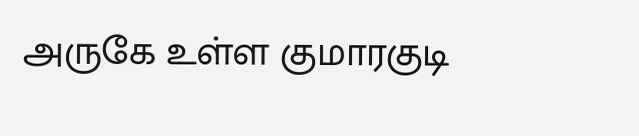அருகே உள்ள குமாரகுடி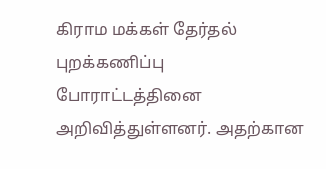கிராம மக்கள் தேர்தல் புறக்கணிப்பு போராட்டத்தினை அறிவித்துள்ளனர். அதற்கான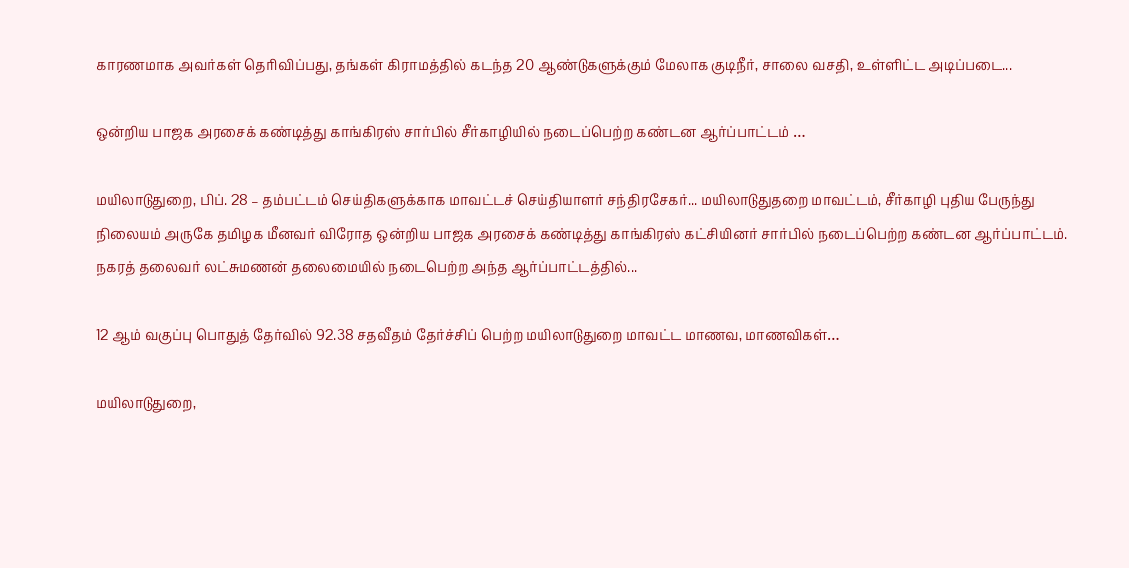காரணமாக அவர்கள் தெரிவிப்பது, தங்கள் கிராமத்தில் கடந்த 20 ஆண்டுகளுக்கும் மேலாக குடிநீர், சாலை வசதி, உள்ளிட்ட அடிப்படை...

ஒன்றிய பாஜக அரசைக் கண்டித்து காங்கிரஸ் சார்பில் சீர்காழியில் நடைப்பெற்ற கண்டன ஆர்ப்பாட்டம் …

மயிலாடுதுறை, பிப். 28 – தம்பட்டம் செய்திகளுக்காக மாவட்டச் செய்தியாளர் சந்திரசேகர்... மயிலாடுதுதறை மாவட்டம், சீர்காழி புதிய பேருந்து நிலையம் அருகே தமிழக மீனவர் விரோத ஒன்றிய பாஜக அரசைக் கண்டித்து காங்கிரஸ் கட்சியினர் சார்பில் நடைப்பெற்ற கண்டன ஆர்ப்பாட்டம். நகரத் தலைவர் லட்சுமணன் தலைமையில் நடைபெற்ற அந்த ஆர்ப்பாட்டத்தில்...

12 ஆம் வகுப்பு பொதுத் தேர்வில் 92.38 சதவீதம் தேர்ச்சிப் பெற்ற மயிலாடுதுறை மாவட்ட மாணவ, மாணவிகள்…

மயிலாடுதுறை,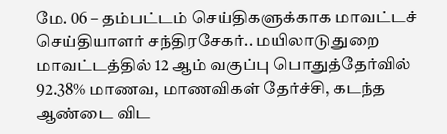மே. 06 – தம்பட்டம் செய்திகளுக்காக மாவட்டச் செய்தியாளர் சந்திரசேகர்.. மயிலாடுதுறை மாவட்டத்தில் 12 ஆம் வகுப்பு பொதுத்தேர்வில் 92.38% மாணவ, மாணவிகள் தேர்ச்சி, கடந்த ஆண்டை விட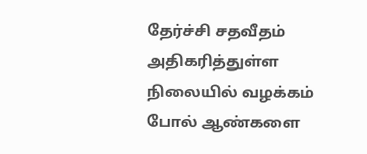தேர்ச்சி சதவீதம் அதிகரித்துள்ள நிலையில் வழக்கம் போல் ஆண்களை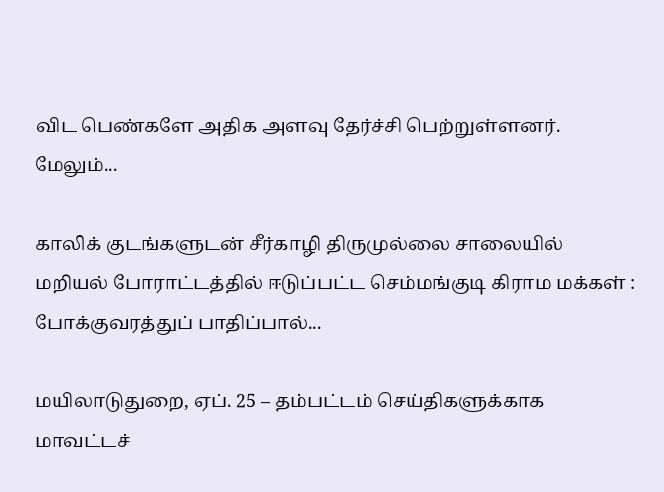விட பெண்களே அதிக அளவு தேர்ச்சி பெற்றுள்ளனர். மேலும்...

காலிக் குடங்களுடன் சீர்காழி திருமுல்லை சாலையில் மறியல் போராட்டத்தில் ஈடுப்பட்ட செம்மங்குடி கிராம மக்கள் : போக்குவரத்துப் பாதிப்பால்...

மயிலாடுதுறை, ஏப். 25 – தம்பட்டம் செய்திகளுக்காக மாவட்டச்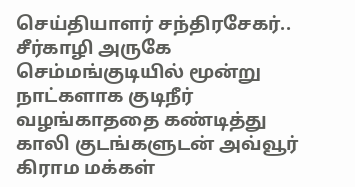செய்தியாளர் சந்திரசேகர்.. சீர்காழி அருகே செம்மங்குடியில் மூன்று நாட்களாக குடிநீர் வழங்காததை கண்டித்து காலி குடங்களுடன் அவ்வூர் கிராம மக்கள்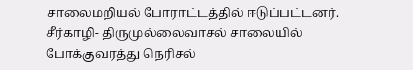சாலைமறியல் போராட்டத்தில் ஈடுப்பட்டனர். சீர்காழி- திருமுல்லைவாசல் சாலையில் போக்குவரத்து நெரிசல்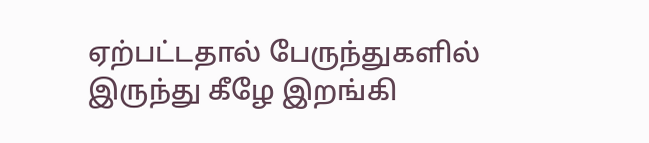ஏற்பட்டதால் பேருந்துகளில் இருந்து கீழே இறங்கி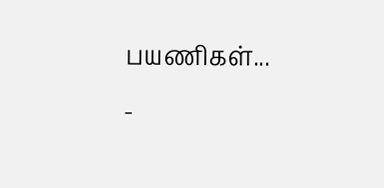பயணிகள்...
-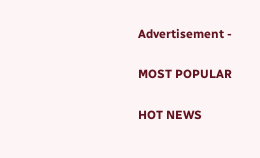Advertisement -

MOST POPULAR

HOT NEWS